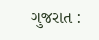ગુજરાત :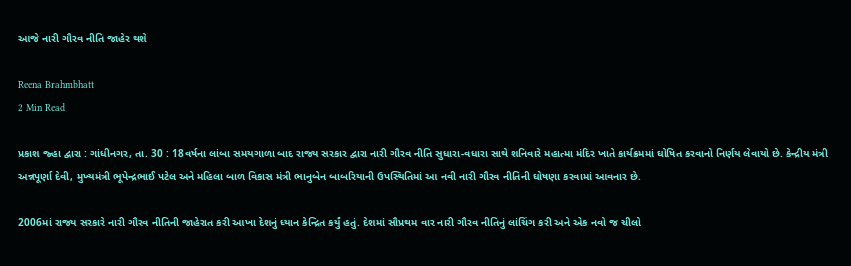આજે નારી ગૌરવ નીતિ જાહેર થશે

Reena Brahmbhatt
2 Min Read

પ્રકાશ જ્હા દ્વારા : ગાંધીનગર, તા. 30 : 18વર્ષના લાંબા સમયગાળા બાદ રાજ્ય સરકાર દ્વારા નારી ગૌરવ નીતિ સુધારા-વધારા સાથે શનિવારે મહાત્મા મંદિર ખાતે કાર્યક્રમમાં ઘોષિત કરવાનો નિર્ણય લેવાયો છે. કેન્દ્રીય મંત્રી અન્નપૂર્ણા દેવી, મુખ્યમંત્રી ભૂપેન્દ્રભાઈ પટેલ અને મહિલા બાળ વિકાસ મંત્રી ભાનુબેન બાબરિયાની ઉપસ્થિતિમાં આ નવી નારી ગૌરવ નીતિની ઘોષણા કરવામાં આવનાર છે.

2006માં રાજ્ય સરકારે નારી ગૌરવ નીતિની જાહેરાત કરી આખા દેશનું ધ્યાન કેન્દ્રિત કર્યું હતું. દેશમાં સૌપ્રથમ વાર નારી ગૌરવ નીતિનું લાંચિંગ કરી અને એક નવો જ ચીલો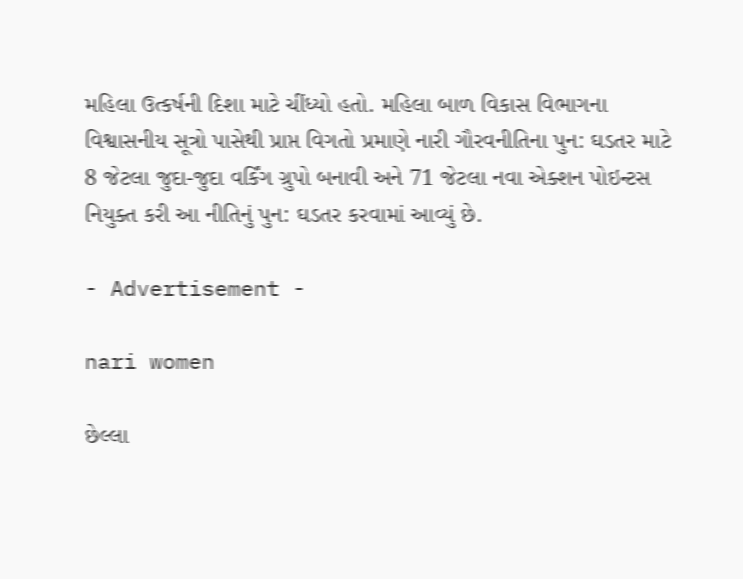મહિલા ઉત્કર્ષની દિશા માટે ચીંધ્યો હતો. મહિલા બાળ વિકાસ વિભાગના વિશ્વાસનીય સૂત્રો પાસેથી પ્રાપ્ત વિગતો પ્રમાણે નારી ગૌરવનીતિના પુન: ઘડતર માટે 8 જેટલા જુદા-જુદા વર્કિંગ ગ્રુપો બનાવી અને 71 જેટલા નવા એક્શન પોઇન્ટસ નિયુક્ત કરી આ નીતિનું પુન: ઘડતર કરવામાં આવ્યું છે.

- Advertisement -

nari women

છેલ્લા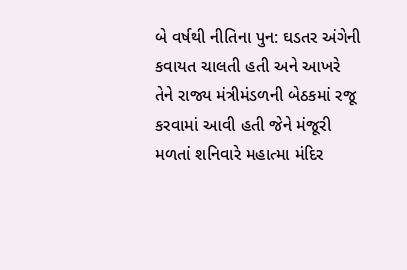બે વર્ષથી નીતિના પુન: ઘડતર અંગેની કવાયત ચાલતી હતી અને આખરે તેને રાજ્ય મંત્રીમંડળની બેઠકમાં રજૂ કરવામાં આવી હતી જેને મંજૂરી મળતાં શનિવારે મહાત્મા મંદિર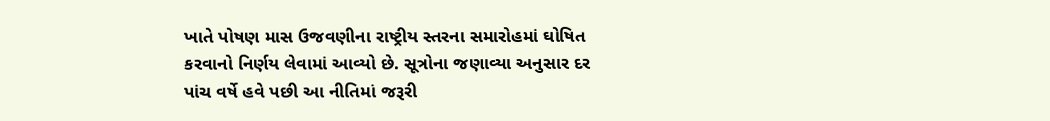ખાતે પોષણ માસ ઉજવણીના રાષ્ટ્રીય સ્તરના સમારોહમાં ઘોષિત કરવાનો નિર્ણય લેવામાં આવ્યો છે. સૂત્રોના જણાવ્યા અનુસાર દર પાંચ વર્ષે હવે પછી આ નીતિમાં જરૂરી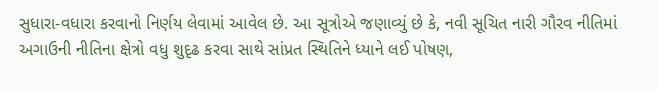સુધારા-વધારા કરવાનો નિર્ણય લેવામાં આવેલ છે. આ સૂત્રોએ જણાવ્યું છે કે, નવી સૂચિત નારી ગૌરવ નીતિમાં અગાઉની નીતિના ક્ષેત્રો વધુ શુદૃઢ કરવા સાથે સાંપ્રત સ્થિતિને ધ્યાને લઈ પોષણ,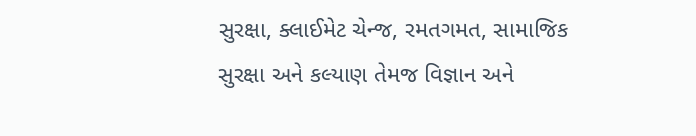સુરક્ષા, ક્લાઈમેટ ચેન્જ, રમતગમત, સામાજિક સુરક્ષા અને કલ્યાણ તેમજ વિજ્ઞાન અને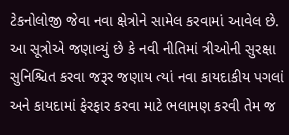ટેકનોલોજી જેવા નવા ક્ષેત્રોને સામેલ કરવામાં આવેલ છે. આ સૂત્રોએ જણાવ્યું છે કે નવી નીતિમાં ત્રીઓની સુરક્ષા સુનિશ્ચિત કરવા જરૂર જણાય ત્યાં નવા કાયદાકીય પગલાં અને કાયદામાં ફેરફાર કરવા માટે ભલામણ કરવી તેમ જ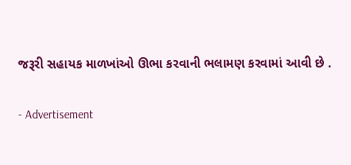જરૂરી સહાયક માળખાંઓ ઊભા કરવાની ભલામણ કરવામાં આવી છે .

- Advertisement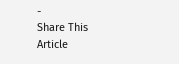-
Share This Article